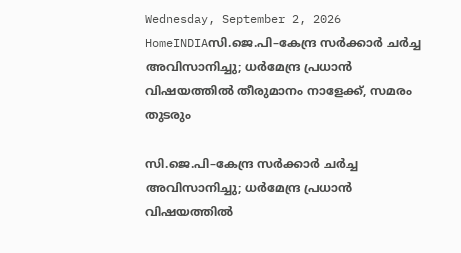Wednesday, September 2, 2026
HomeINDIAസി.ജെ.പി–കേന്ദ്ര സർക്കാർ ചർച്ച അവിസാനിച്ചു; ധർമേന്ദ്ര പ്രധാൻ വിഷയത്തിൽ തീരുമാനം നാളേക്ക്, സമരം തുടരും

സി.ജെ.പി–കേന്ദ്ര സർക്കാർ ചർച്ച അവിസാനിച്ചു; ധർമേന്ദ്ര പ്രധാൻ വിഷയത്തിൽ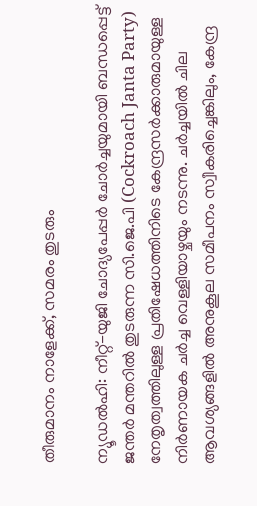തീരുമാനം നാളേക്ക്, സമരം തുടരും

ന്യൂഡൽഹി: നീറ്റ്-യുജി ചോദ്യപേപ്പർ ചോർച്ചയുമായി ബന്ധപ്പെട്ട് ജന്തർ മന്തറിൽ തുടരുന്ന സി.ജെ.പി (Cockroach Janta Party) നേതൃത്വത്തിലുള്ള പ്രതിഷേധത്തിനിടെ കേന്ദ്രസർക്കാരുമായുള്ള നിർണായക ചർച്ച വെള്ളിയാഴ്ചയും നടന്നു. ചർച്ചയിൽ ചില ആവശ്യങ്ങളിൽ അനുകൂല സമീപനം സ്വീകരിച്ചെങ്കിലും, കേന്ദ്ര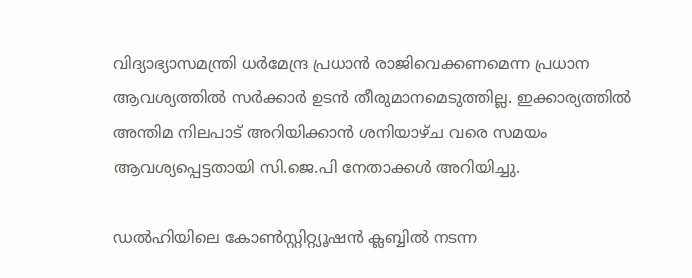വിദ്യാഭ്യാസമന്ത്രി ധർമേന്ദ്ര പ്രധാൻ രാജിവെക്കണമെന്ന പ്രധാന ആവശ്യത്തിൽ സർക്കാർ ഉടൻ തീരുമാനമെടുത്തില്ല. ഇക്കാര്യത്തിൽ അന്തിമ നിലപാട് അറിയിക്കാൻ ശനിയാഴ്ച വരെ സമയം ആവശ്യപ്പെട്ടതായി സി.ജെ.പി നേതാക്കൾ അറിയിച്ചു.

ഡൽഹിയിലെ കോൺസ്റ്റിറ്റ്യൂഷൻ ക്ലബ്ബിൽ നടന്ന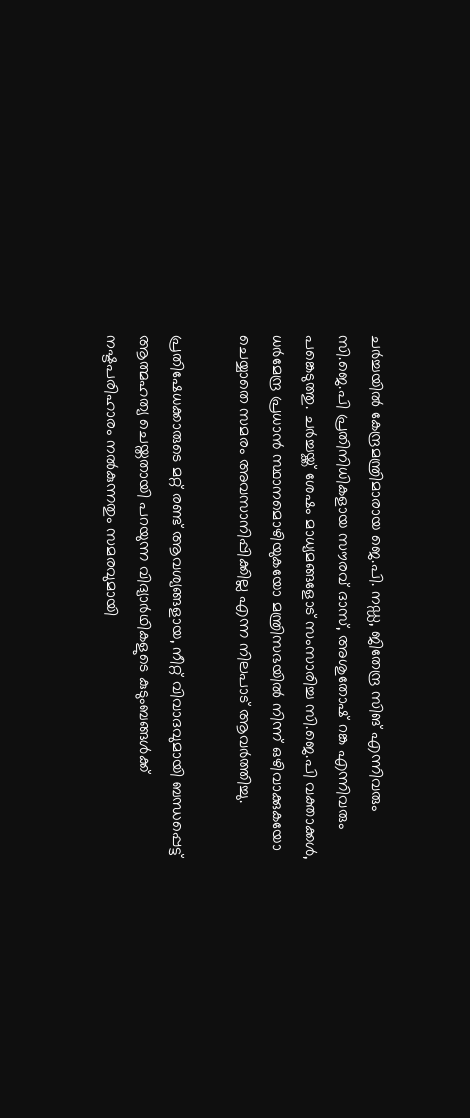ചർച്ചയിൽ കേന്ദ്രമന്ത്രിമാരായ ജെ.പി. നഡ്ഡ, ജിതേന്ദ്ര സിങ് എന്നിവരും സി.ജെ.പി പ്രതിനിധികളായ സൗരവ് ദാസ്, അശുതോഷ് റങ്ക എന്നിവരും പങ്കെടുത്തു. ചർച്ചയ്ക്ക് ശേഷം മാധ്യമങ്ങളോട് സംസാരിച്ച സി.ജെ.പി വക്താക്കൾ, ധർമേന്ദ്ര പ്രധാൻ സ്ഥാനമൊഴിയുകയോ മന്ത്രിസഭയിൽ നിന്ന് ഒഴിവാക്കുകയോ ചെയ്യാതെ സമരം അവസാനിപ്പിക്കില്ല എന്ന നിലപാട് ആവർത്തിച്ചു.

പ്രതിഷേധക്കാരുടെ മറ്റ് രണ്ട് ആവശ്യങ്ങളായ, നീറ്റ് വിവാദവുമായി ബന്ധപ്പെട്ട് ആത്മഹത്യ ചെയ്തതായി പറയുന്ന വിദ്യാർഥികളുടെ കുടുംബങ്ങൾക്ക് നഷ്ടപരിഹാരം നൽകുന്നതും സമരവുമായി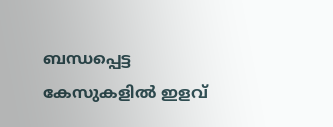ബന്ധപ്പെട്ട കേസുകളിൽ ഇളവ്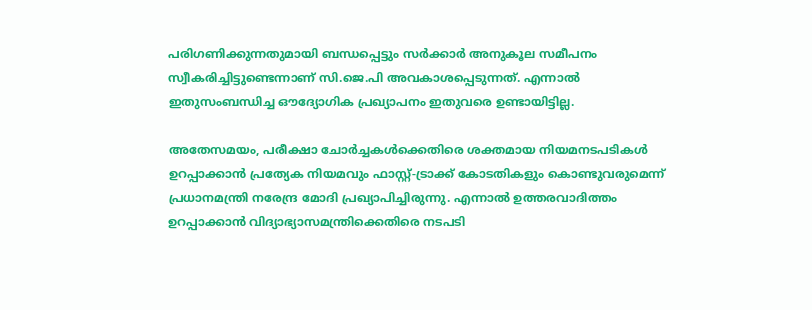പരിഗണിക്കുന്നതുമായി ബന്ധപ്പെട്ടും സർക്കാർ അനുകൂല സമീപനം സ്വീകരിച്ചിട്ടുണ്ടെന്നാണ് സി.ജെ.പി അവകാശപ്പെടുന്നത്. എന്നാൽ ഇതുസംബന്ധിച്ച ഔദ്യോഗിക പ്രഖ്യാപനം ഇതുവരെ ഉണ്ടായിട്ടില്ല.

അതേസമയം, പരീക്ഷാ ചോർച്ചകൾക്കെതിരെ ശക്തമായ നിയമനടപടികൾ ഉറപ്പാക്കാൻ പ്രത്യേക നിയമവും ഫാസ്റ്റ്-ട്രാക്ക് കോടതികളും കൊണ്ടുവരുമെന്ന് പ്രധാനമന്ത്രി നരേന്ദ്ര മോദി പ്രഖ്യാപിച്ചിരുന്നു. എന്നാൽ ഉത്തരവാദിത്തം ഉറപ്പാക്കാൻ വിദ്യാഭ്യാസമന്ത്രിക്കെതിരെ നടപടി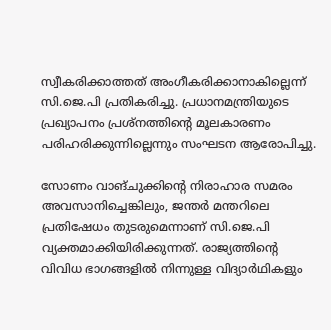സ്വീകരിക്കാത്തത് അംഗീകരിക്കാനാകില്ലെന്ന് സി.ജെ.പി പ്രതികരിച്ചു. പ്രധാനമന്ത്രിയുടെ പ്രഖ്യാപനം പ്രശ്നത്തിന്റെ മൂലകാരണം പരിഹരിക്കുന്നില്ലെന്നും സംഘടന ആരോപിച്ചു.

സോണം വാങ്ചുക്കിന്റെ നിരാഹാര സമരം അവസാനിച്ചെങ്കിലും, ജന്തർ മന്തറിലെ പ്രതിഷേധം തുടരുമെന്നാണ് സി.ജെ.പി വ്യക്തമാക്കിയിരിക്കുന്നത്. രാജ്യത്തിന്റെ വിവിധ ഭാഗങ്ങളിൽ നിന്നുള്ള വിദ്യാർഥികളും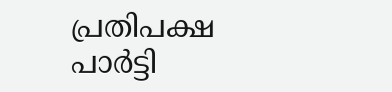പ്രതിപക്ഷ പാർട്ടി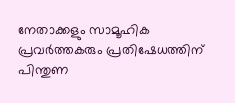നേതാക്കളും സാമൂഹിക പ്രവർത്തകരും പ്രതിഷേധത്തിന് പിന്തുണ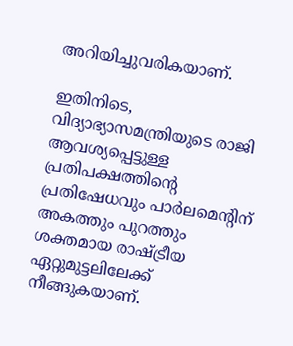അറിയിച്ചുവരികയാണ്.

ഇതിനിടെ, വിദ്യാഭ്യാസമന്ത്രിയുടെ രാജി ആവശ്യപ്പെട്ടുള്ള പ്രതിപക്ഷത്തിന്റെ പ്രതിഷേധവും പാർലമെന്റിന് അകത്തും പുറത്തും ശക്തമായ രാഷ്ട്രീയ ഏറ്റുമുട്ടലിലേക്ക് നീങ്ങുകയാണ്.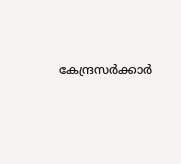കേന്ദ്രസർക്കാർ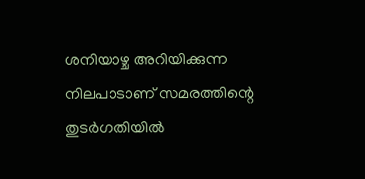ശനിയാഴ്ച അറിയിക്കുന്ന നിലപാടാണ് സമരത്തിന്റെ തുടർഗതിയിൽ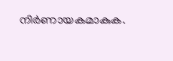നിർണായകമാകുക.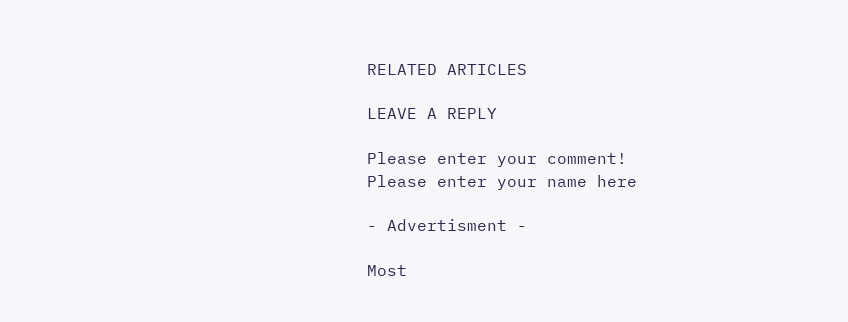RELATED ARTICLES

LEAVE A REPLY

Please enter your comment!
Please enter your name here

- Advertisment -

Most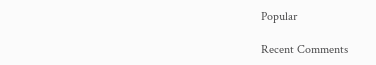Popular

Recent Comments